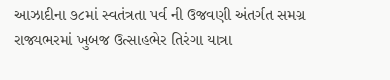આઝાદીના ૭૮માં સ્વતંત્રતા પર્વ ની ઉજવણી અંતર્ગત સમગ્ર રાજ્યભરમાં ખુબજ ઉત્સાહભેર તિરંગા યાત્રા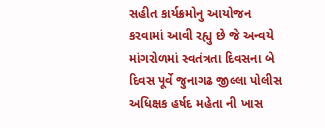સહીત કાર્યક્રમોનુ આયોજન કરવામાં આવી રહ્યુ છે જે અન્વયે માંગરોળમાં સ્વતંત્રતા દિવસના બે દિવસ પૂર્વે જુનાગઢ જીલ્લા પોલીસ અધિક્ષક હર્ષદ મહેતા ની ખાસ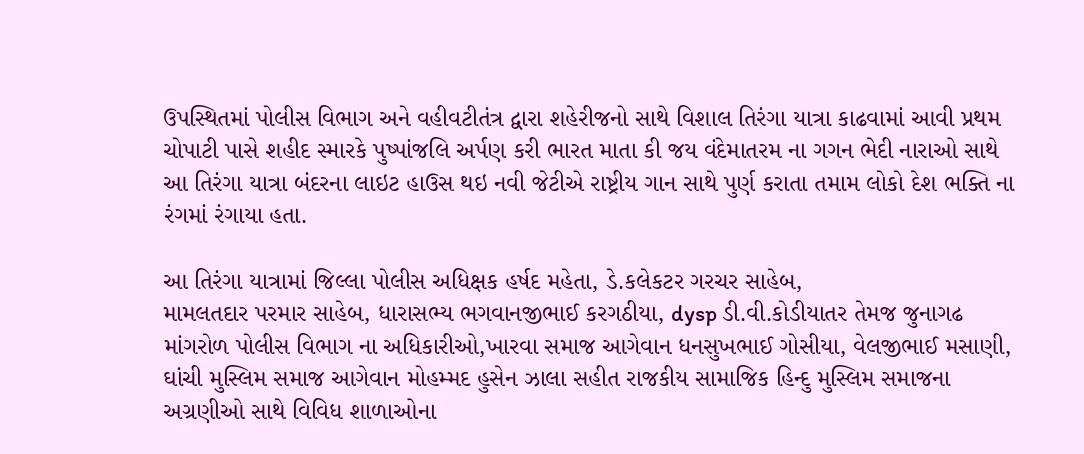ઉપસ્થિતમાં પોલીસ વિભાગ અને વહીવટીતંત્ર દ્વારા શહેરીજનો સાથે વિશાલ તિરંગા યાત્રા કાઢવામાં આવી પ્રથમ ચોપાટી પાસે શહીદ સ્મારકે પુષ્પાંજલિ અર્પણ કરી ભારત માતા કી જય વંદેમાતરમ ના ગગન ભેદી નારાઓ સાથે આ તિરંગા યાત્રા બંદરના લાઇટ હાઉસ થઇ નવી જેટીએ રાષ્ટ્રીય ગાન સાથે પુર્ણ કરાતા તમામ લોકો દેશ ભક્તિ ના રંગમાં રંગાયા હતા.

આ તિરંગા યાત્રામાં જિલ્લા પોલીસ અધિક્ષક હર્ષદ મહેતા, ડે.કલેકટર ગરચર સાહેબ,
મામલતદાર પરમાર સાહેબ, ધારાસભ્ય ભગવાનજીભાઈ કરગઠીયા, dysp ડી.વી.કોડીયાતર તેમજ જુનાગઢ માંગરોળ પોલીસ વિભાગ ના અધિકારીઓ,ખારવા સમાજ આગેવાન ધનસુખભાઈ ગોસીયા, વેલજીભાઈ મસાણી, ઘાંચી મુસ્લિમ સમાજ આગેવાન મોહમ્મદ હુસેન ઝાલા સહીત રાજકીય સામાજિક હિન્દુ મુસ્લિમ સમાજના અગ્રણીઓ સાથે વિવિધ શાળાઓના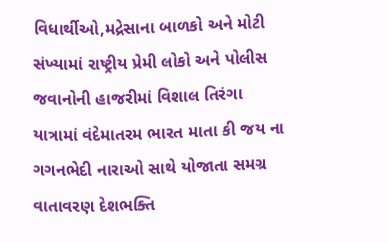વિધાર્થીઓ,મદ્રેસાના બાળકો અને મોટી સંખ્યામાં રાષ્ટ્રીય પ્રેમી લોકો અને પોલીસ જવાનોની હાજરીમાં વિશાલ તિરંગા યાત્રામાં વંદેમાતરમ ભારત માતા કી જય ના ગગનભેદી નારાઓ સાથે યોજાતા સમગ્ર વાતાવરણ દેશભક્તિ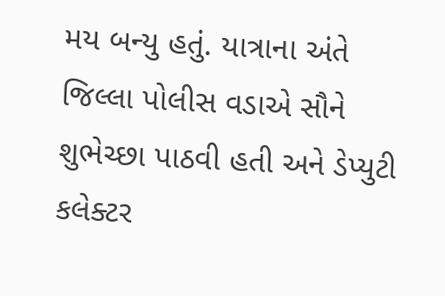મય બન્યુ હતું. યાત્રાના અંતે જિલ્લા પોલીસ વડાએ સૌને શુભેચ્છા પાઠવી હતી અને ડેપ્યુટી કલેક્ટર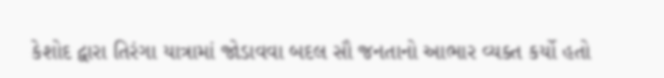કેશોદ દ્વારા તિરંગા યાત્રામાં જોડાવવા બદલ સૌ જનતાનો આભાર વ્યક્ત કર્યો હતો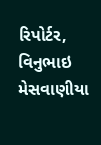રિપોર્ટર, વિનુભાઇ મેસવાણીયા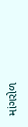માંગરોળ